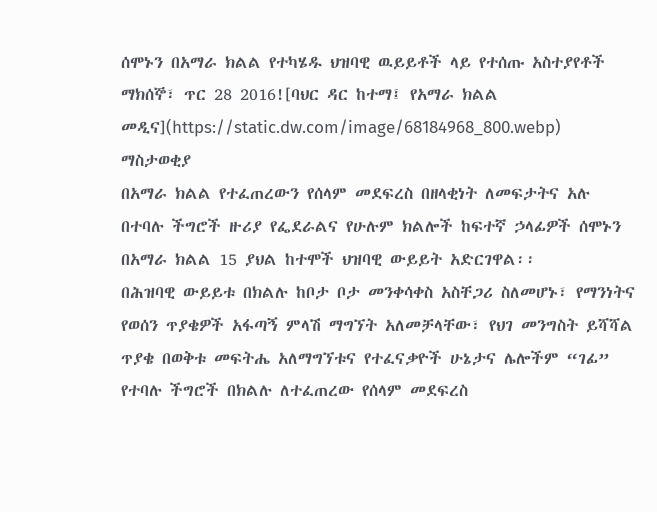ሰሞኑን በአማራ ክልል የተካሄዱ ህዝባዊ ዉይይቶች ላይ የተሰጡ አስተያየቶች
ማክሰኞ፣ ጥር 28 2016![ባህር ዳር ከተማ፤ የአማራ ክልል መዲና](https://static.dw.com/image/68184968_800.webp)
ማስታወቂያ
በአማራ ክልል የተፈጠረውን የሰላም መደፍረስ በዘላቂነት ለመፍታትና አሉ በተባሉ ችግሮች ዙሪያ የፌደራልና የሁሉም ክልሎች ከፍተኛ ኃላፊዎች ሰሞኑን በአማራ ክልል 15 ያህል ከተሞች ህዝባዊ ውይይት አድርገዋል፡፡
በሕዝባዊ ውይይቱ በክልሉ ከቦታ ቦታ መንቀሳቀስ አስቸጋሪ ስለመሆኑ፣ የማንነትና የወሰን ጥያቄዎች አፋጣኝ ምላሽ ማግኘት አለመቻላቸው፣ የህገ መንግስት ይሻሻል ጥያቄ በወቅቱ መፍትሔ አለማግኘቱና የተፈናቃዮች ሁኔታና ሌሎችም “ገፊ” የተባሉ ችግሮች በክልሉ ለተፈጠረው የሰላም መደፍረስ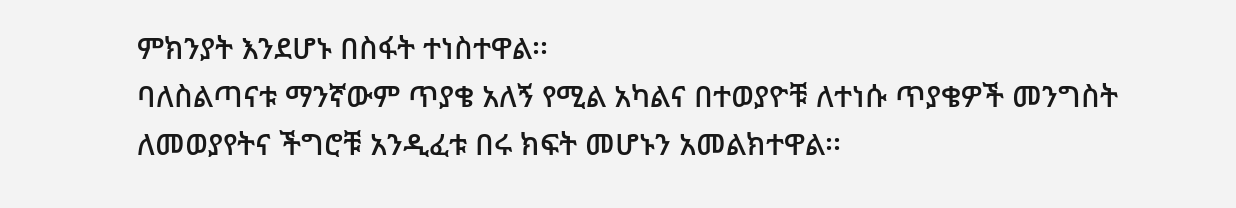ምክንያት እንደሆኑ በስፋት ተነስተዋል፡፡
ባለስልጣናቱ ማንኛውም ጥያቄ አለኝ የሚል አካልና በተወያዮቹ ለተነሱ ጥያቄዎች መንግስት ለመወያየትና ችግሮቹ አንዲፈቱ በሩ ክፍት መሆኑን አመልክተዋል፡፡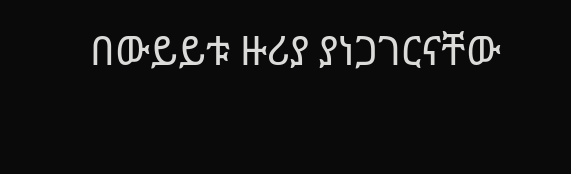በውይይቱ ዙሪያ ያነጋገርናቸው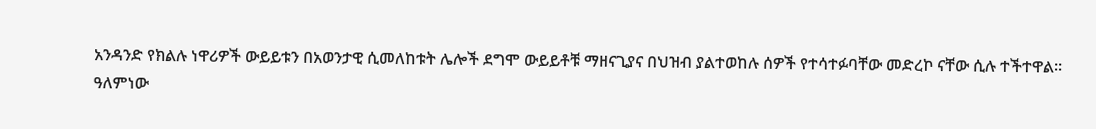አንዳንድ የክልሉ ነዋሪዎች ውይይቱን በአወንታዊ ሲመለከቱት ሌሎች ደግሞ ውይይቶቹ ማዘናጊያና በህዝብ ያልተወከሉ ሰዎች የተሳተፉባቸው መድረኮ ናቸው ሲሉ ተችተዋል፡፡
ዓለምነው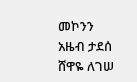መኮንን
አዜብ ታደሰ
ሸዋዬ ለገሠ